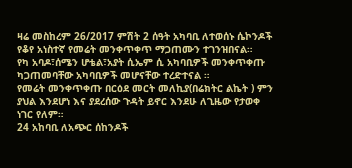ዛሬ መስከረም 26/2017 ምሽት 2 ሰዓት አካባቢ ለተወሰኑ ሴኮንዶች የቆየ አነስተኛ የመሬት መንቀጥቀጥ ማጋጠሙን ተገንዝበናል።
የካ አባዶ፣ሰሜን ሆቴል፣አያት ሲኤም ሲ አካባቢዎች መንቀጥቀጡ ካጋጠመባቸው አካባቢዎች መሆናቸው ተረድተናል ።
የመሬት መንቀጥቀጡ በርዕደ መርት መለኪያ(በሬክትር ልኬት ) ምን ያህል እንደሆነ እና ያደረሰው ጉዳት ይኖር እንደሁ ለጊዜው የታወቀ ነገር የለም።
24 አከባቢ ለአጭር ሰከንዶች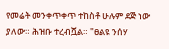የመሬት መንቀጥቀጥ ተከስቶ ሁሉም ደጅ ነው ያለው። ሕዝቡ ተረብሿል። "ፀልዩ ንሰሃ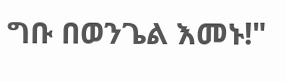ግቡ በወንጌል እመኑ!"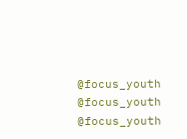@focus_youth
@focus_youth
@focus_youth